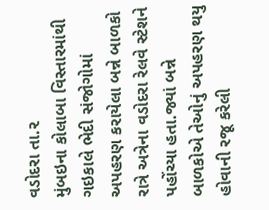વડોદરા તા.૨
મુંબઇના કોલાબા વિસ્તારમાંથી ગઇકાલે ભેદી સંજોગોમાં અપહરણ કરાયેલા બન્ને બાળકો રાત્રે અત્રેના વડોદરા રેલવે સ્ટેશને પહોંચ્યા હતા.જ્યાં બન્ને બાળકોએ તેઓનું અપહરણ થયુ હોવાની રજૂ કરેલી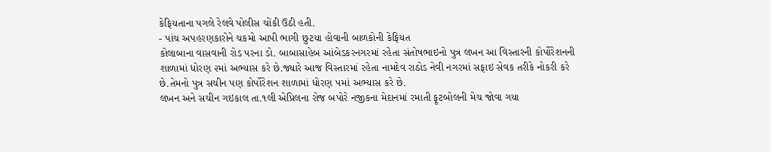કેફિયતાના પગલે રેલવે પોલીસ ચોંકી ઉઠી હતી.
- પાંચ અપહરણકારોને ચકમો આપી ભાગી છુટયા હોવાની બાળકોની કેફિયત
કોલાબાના વાસવાની રોડ પરના ડો. બાબાસાહેબ આંબેડકરનગરમાં રહેતા સંતોષભાઇનો પુત્ર લખન આ વિસ્તારની કોર્પોરેશનની શાળામાં ધોરણ ૨માં અભ્યાસ કરે છે.જ્યારે આજ વિસ્તારમાં રહેતા નામદેવ રાઠોડ નેવી નગરમાં સફાઇ સેવક તરીકે નોકરી કરે છે.તેમનો પુત્ર સચીન પણ કોર્પોરેશન શાળામાં ધોરણ ૫માં અભ્યાસ કરે છે.
લખન અને સચીન ગઇકાલ તા.૧લી એપ્રિલના રોજ બપોરે નજીકના મેદાનમાં રમાતી ફૂટબોલની મેચ જોવા ગયા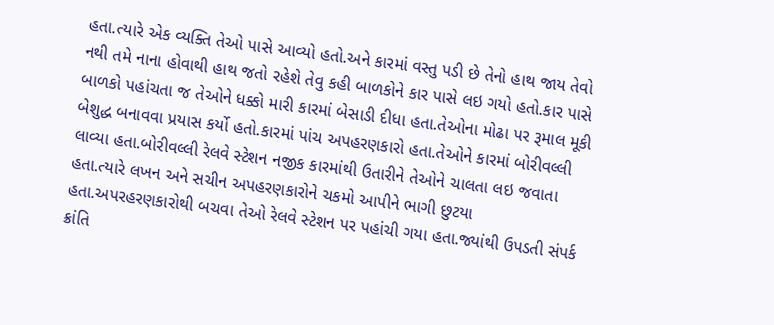હતા.ત્યારે એક વ્યક્તિ તેઓ પાસે આવ્યો હતો.અને કારમાં વસ્તુ પડી છે તેનો હાથ જાય તેવો નથી તમે નાના હોવાથી હાથ જતો રહેશે તેવુ કહી બાળકોને કાર પાસે લઇ ગયો હતો.કાર પાસે બાળકો પહાંચતા જ તેઓને ધક્કો મારી કારમાં બેસાડી દીધા હતા.તેઓના મોઢા પર રૂમાલ મૂકી બેશુદ્ધ બનાવવા પ્રયાસ કર્યો હતો.કારમાં પાંચ અપહરણકારો હતા.તેઓને કારમાં બોરીવલ્લી લાવ્યા હતા.બોરીવલ્લી રેલવે સ્ટેશન નજીક કારમાંથી ઉતારીને તેઓને ચાલતા લઇ જવાતા હતા.ત્યારે લખન અને સચીન અપહરણકારોને ચકમો આપીને ભાગી છુટયા હતા.અપરહરણકારોથી બચવા તેઓ રેલવે સ્ટેશન પર પહાંચી ગયા હતા.જ્યાંથી ઉપડતી સંપર્ક ક્રાંતિ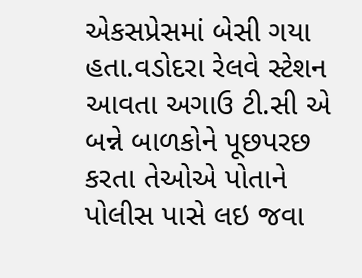એકસપ્રેસમાં બેસી ગયા હતા.વડોદરા રેલવે સ્ટેશન આવતા અગાઉ ટી.સી એ બન્ને બાળકોને પૂછપરછ કરતા તેઓએ પોતાને પોલીસ પાસે લઇ જવા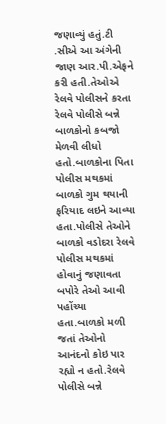જણાવ્યું હતું.ટી .સીએ આ અંગેની જાણ આર.પી.એફને કરી હતી.તેઓએ રેલવે પોલીસને કરતા રેલવે પોલીસે બન્ને બાળકોનો કબજો મેળવી લીધો હતો.બાળકોના પિતા પોલીસ મથકમાં બાળકો ગુમ થયાની ફરિયાદ લઇને આવ્યા હતા.પોલીસે તેઓને બાળકો વડોદરા રેલવે પોલીસ મથકમાં હોવાનું જણાવતા બપોરે તેઓ આવી પહોંચ્યા હતા.બાળકો મળી જતાં તેઓનો આનંદનો કોઇ પાર રહ્યો ન હતો.રેલવે પોલીસે બન્ને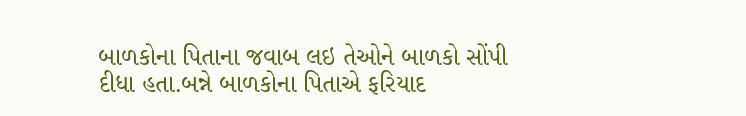બાળકોના પિતાના જવાબ લઇ તેઓને બાળકો સોંપી દીધા હતા.બન્ને બાળકોના પિતાએ ફરિયાદ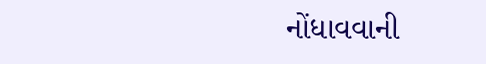નોંધાવવાની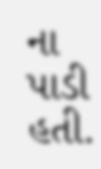ના પાડી હતી.